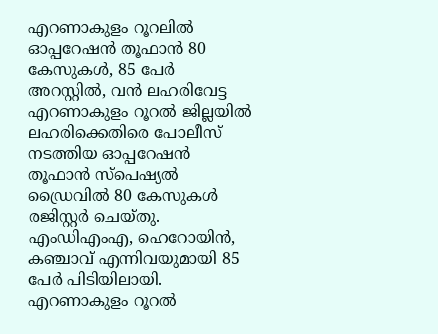എറണാകുളം റൂറലിൽ ഓപ്പറേഷൻ തൂഫാൻ 80 കേസുകൾ, 85 പേർ അറസ്റ്റിൽ, വൻ ലഹരിവേട്ട
എറണാകുളം റൂറൽ ജില്ലയിൽ ലഹരിക്കെതിരെ പോലീസ് നടത്തിയ ഓപ്പറേഷൻ തൂഫാൻ സ്പെഷ്യൽ ഡ്രൈവിൽ 80 കേസുകൾ രജിസ്റ്റർ ചെയ്തു. എംഡിഎംഎ, ഹെറോയിൻ, കഞ്ചാവ് എന്നിവയുമായി 85 പേർ പിടിയിലായി.
എറണാകുളം റൂറൽ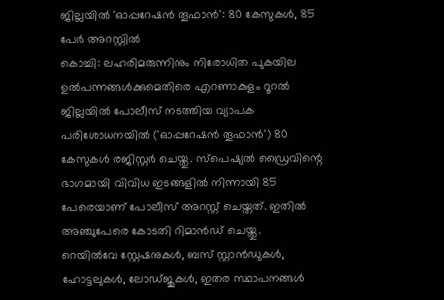ജില്ലയിൽ 'ഓപ്പറേഷൻ തൂഫാൻ': 80 കേസുകൾ, 85 പേർ അറസ്റ്റിൽ
കൊച്ചി: ലഹരിമരുന്നിനും നിരോധിത പുകയില ഉൽപന്നങ്ങൾക്കുമെതിരെ എറണാകുളം റൂറൽ ജില്ലയിൽ പോലീസ് നടത്തിയ വ്യാപക പരിശോധനയിൽ ('ഓപ്പറേഷൻ തൂഫാൻ') 80 കേസുകൾ രജിസ്റ്റർ ചെയ്തു. സ്പെഷ്യൽ ഡ്രൈവിന്റെ ഭാഗമായി വിവിധ ഇടങ്ങളിൽ നിന്നായി 85 പേരെയാണ് പോലീസ് അറസ്റ്റ് ചെയ്തത്. ഇതിൽ അഞ്ചുപേരെ കോടതി റിമാൻഡ് ചെയ്തു.
റെയിൽവേ സ്റ്റേഷനുകൾ, ബസ് സ്റ്റാൻഡുകൾ, ഹോട്ടലുകൾ, ലോഡ്ജുകൾ, ഇതര സ്ഥാപനങ്ങൾ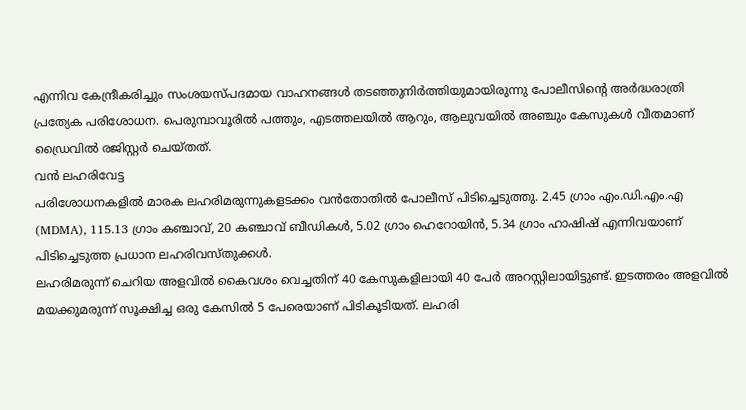എന്നിവ കേന്ദ്രീകരിച്ചും സംശയസ്പദമായ വാഹനങ്ങൾ തടഞ്ഞുനിർത്തിയുമായിരുന്നു പോലീസിന്റെ അർദ്ധരാത്രി പ്രത്യേക പരിശോധന. പെരുമ്പാവൂരിൽ പത്തും, എടത്തലയിൽ ആറും, ആലുവയിൽ അഞ്ചും കേസുകൾ വീതമാണ് ഡ്രൈവിൽ രജിസ്റ്റർ ചെയ്തത്.
വൻ ലഹരിവേട്ട
പരിശോധനകളിൽ മാരക ലഹരിമരുന്നുകളടക്കം വൻതോതിൽ പോലീസ് പിടിച്ചെടുത്തു. 2.45 ഗ്രാം എം.ഡി.എം.എ (MDMA), 115.13 ഗ്രാം കഞ്ചാവ്, 20 കഞ്ചാവ് ബീഡികൾ, 5.02 ഗ്രാം ഹെറോയിൻ, 5.34 ഗ്രാം ഹാഷിഷ് എന്നിവയാണ് പിടിച്ചെടുത്ത പ്രധാന ലഹരിവസ്തുക്കൾ.
ലഹരിമരുന്ന് ചെറിയ അളവിൽ കൈവശം വെച്ചതിന് 40 കേസുകളിലായി 40 പേർ അറസ്റ്റിലായിട്ടുണ്ട്. ഇടത്തരം അളവിൽ മയക്കുമരുന്ന് സൂക്ഷിച്ച ഒരു കേസിൽ 5 പേരെയാണ് പിടികൂടിയത്. ലഹരി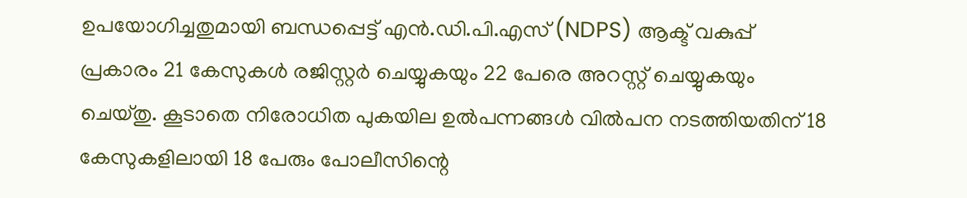ഉപയോഗിച്ചതുമായി ബന്ധപ്പെട്ട് എൻ.ഡി.പി.എസ് (NDPS) ആക്ട് വകുപ്പ് പ്രകാരം 21 കേസുകൾ രജിസ്റ്റർ ചെയ്യുകയും 22 പേരെ അറസ്റ്റ് ചെയ്യുകയും ചെയ്തു. കൂടാതെ നിരോധിത പുകയില ഉൽപന്നങ്ങൾ വിൽപന നടത്തിയതിന് 18 കേസുകളിലായി 18 പേരും പോലീസിന്റെ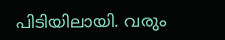പിടിയിലായി. വരും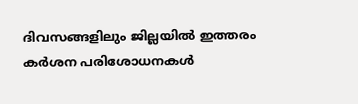ദിവസങ്ങളിലും ജില്ലയിൽ ഇത്തരം കർശന പരിശോധനകൾ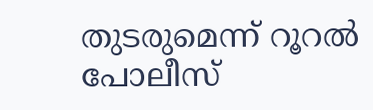തുടരുമെന്ന് റൂറൽ പോലീസ്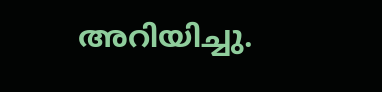അറിയിച്ചു.